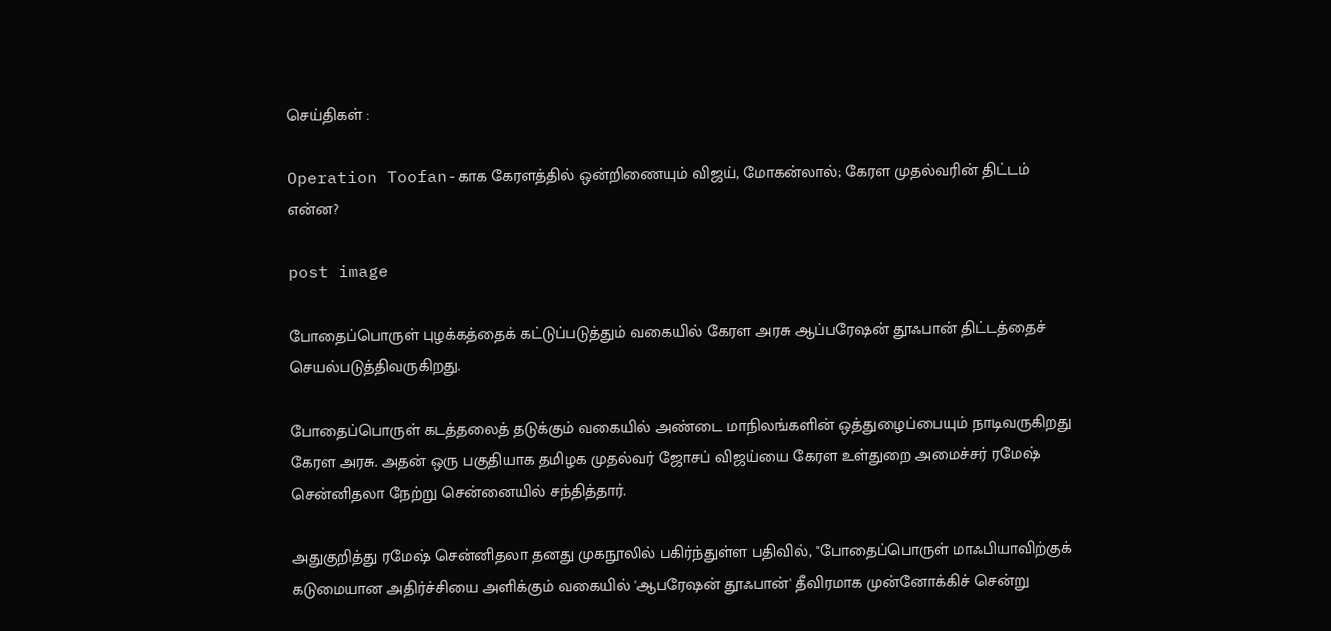செய்திகள் :

Operation Toofan-காக கேரளத்தில் ஒன்றிணையும் விஜய், மோகன்லால்; கேரள முதல்வரின் திட்டம் என்ன?

post image

போதைப்பொருள் புழக்கத்தைக் கட்டுப்படுத்தும் வகையில் கேரள அரசு ஆப்பரேஷன் தூஃபான் திட்டத்தைச் செயல்படுத்திவருகிறது.

போதைப்பொருள் கடத்தலைத் தடுக்கும் வகையில் அண்டை மாநிலங்களின் ஒத்துழைப்பையும் நாடிவருகிறது கேரள அரசு. அதன் ஒரு பகுதியாக தமிழக முதல்வர் ஜோசப் விஜய்யை கேரள உள்துறை அமைச்சர் ரமேஷ் சென்னிதலா நேற்று சென்னையில் சந்தித்தார்.

அதுகுறித்து ரமேஷ் சென்னிதலா தனது முகநூலில் பகிர்ந்துள்ள பதிவில், "போதைப்பொருள் மாஃபியாவிற்குக் கடுமையான அதிர்ச்சியை அளிக்கும் வகையில் 'ஆபரேஷன் தூஃபான்' தீவிரமாக முன்னோக்கிச் சென்று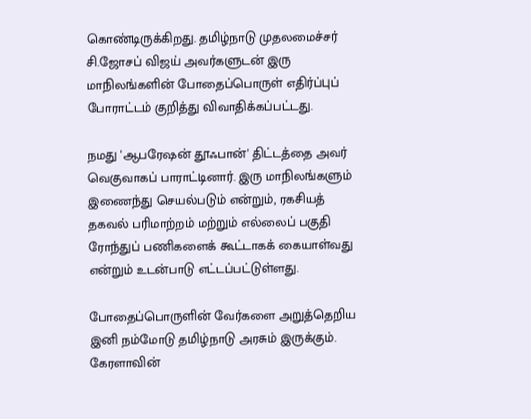கொண்டிருக்கிறது. தமிழ்நாடு முதலமைச்சர் சி.ஜோசப் விஜய் அவர்களுடன் இரு மாநிலங்களின் போதைப்பொருள் எதிர்ப்புப் போராட்டம் குறித்து விவாதிக்கப்பட்டது.

நமது 'ஆபரேஷன் தூஃபான்' திட்டத்தை அவர் வெகுவாகப் பாராட்டினார். இரு மாநிலங்களும் இணைந்து செயல்படும் என்றும், ரகசியத் தகவல் பரிமாற்றம் மற்றும் எல்லைப் பகுதி ரோந்துப் பணிகளைக் கூட்டாகக் கையாள்வது என்றும் உடன்பாடு எட்டப்பட்டுள்ளது.

போதைப்பொருளின் வேர்களை அறுத்தெறிய இனி நம்மோடு தமிழ்நாடு அரசும் இருக்கும். கேரளாவின்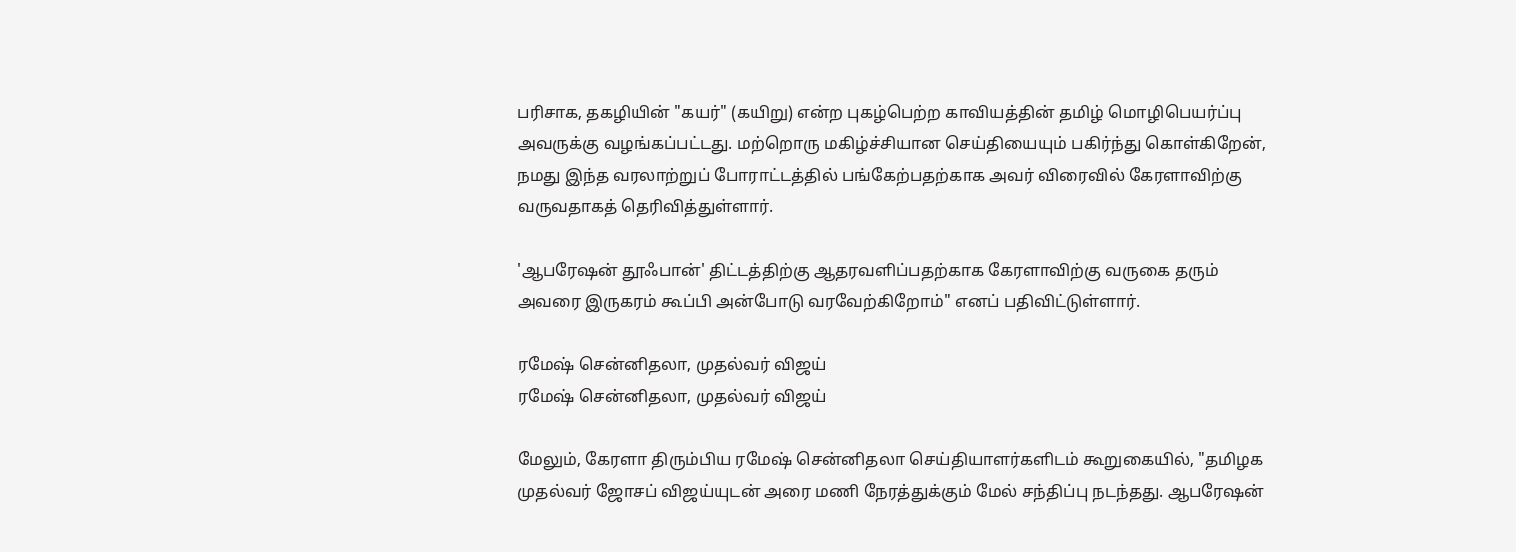பரிசாக, தகழியின் "கயர்" (கயிறு) என்ற புகழ்பெற்ற காவியத்தின் தமிழ் மொழிபெயர்ப்பு அவருக்கு வழங்கப்பட்டது. மற்றொரு மகிழ்ச்சியான செய்தியையும் பகிர்ந்து கொள்கிறேன், நமது இந்த வரலாற்றுப் போராட்டத்தில் பங்கேற்பதற்காக அவர் விரைவில் கேரளாவிற்கு வருவதாகத் தெரிவித்துள்ளார்.

'ஆபரேஷன் தூஃபான்' திட்டத்திற்கு ஆதரவளிப்பதற்காக கேரளாவிற்கு வருகை தரும் அவரை இருகரம் கூப்பி அன்போடு வரவேற்கிறோம்" எனப் பதிவிட்டுள்ளார்.

ரமேஷ் சென்னிதலா, முதல்வர் விஜய்
ரமேஷ் சென்னிதலா, முதல்வர் விஜய்

மேலும், கேரளா திரும்பிய ரமேஷ் சென்னிதலா செய்தியாளர்களிடம் கூறுகையில், "தமிழக முதல்வர் ஜோசப் விஜய்யுடன் அரை மணி நேரத்துக்கும் மேல் சந்திப்பு நடந்தது. ஆபரேஷன்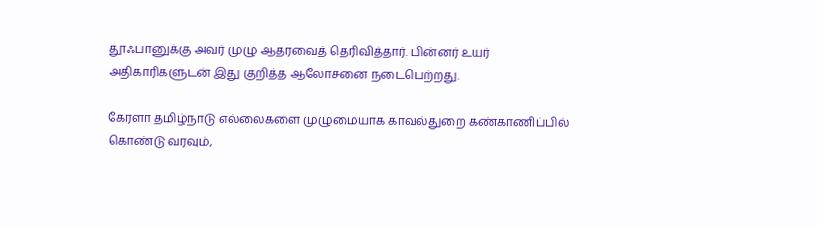தூஃபானுக்கு அவர் முழு ஆதரவைத் தெரிவித்தார். பின்னர் உயர் அதிகாரிகளுடன் இது குறித்த ஆலோசனை நடைபெற்றது.

கேரளா தமிழ்நாடு எல்லைகளை முழுமையாக காவல்துறை கண்காணிப்பில் கொண்டு வரவும்,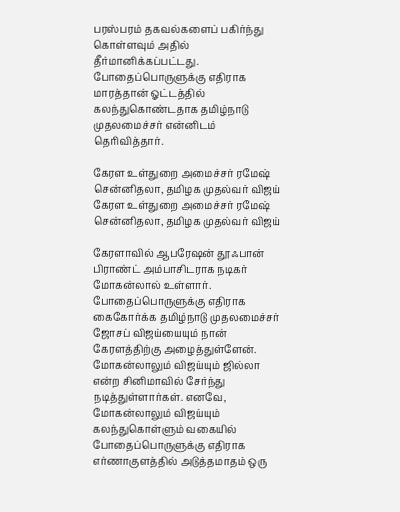பரஸ்பரம் தகவல்களைப் பகிர்ந்து கொள்ளவும் அதில் தீர்மானிக்கப்பட்டது. போதைப்பொருளுக்கு எதிராக மாரத்தான் ஓட்டத்தில் கலந்துகொண்டதாக தமிழ்நாடு முதலமைச்சர் என்னிடம் தெரிவித்தார்.

கேரள உள்துறை அமைச்சர் ரமேஷ் சென்னிதலா, தமிழக முதல்வர் விஜய்
கேரள உள்துறை அமைச்சர் ரமேஷ் சென்னிதலா, தமிழக முதல்வர் விஜய்

கேரளாவில் ஆபரேஷன் தூஃபான் பிராண்ட் அம்பாசிடராக நடிகர் மோகன்லால் உள்ளார். போதைப்பொருளுக்கு எதிராக கைகோர்க்க தமிழ்நாடு முதலமைச்சர் ஜோசப் விஜய்யையும் நான் கேரளத்திற்கு அழைத்துள்ளேன். மோகன்லாலும் விஜய்யும் ஜில்லா என்ற சினிமாவில் சேர்ந்து நடித்துள்ளார்கள். எனவே, மோகன்லாலும் விஜய்யும் கலந்துகொள்ளும் வகையில் போதைப்பொருளுக்கு எதிராக எர்ணாகுளத்தில் அடுத்தமாதம் ஒரு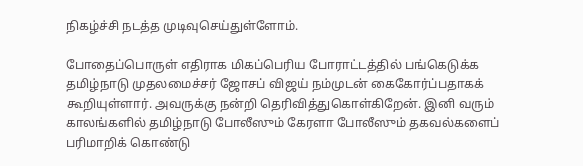நிகழ்ச்சி நடத்த முடிவுசெய்துள்ளோம்.

போதைப்பொருள் எதிராக மிகப்பெரிய போராட்டத்தில் பங்கெடுக்க தமிழ்நாடு முதலமைச்சர் ஜோசப் விஜய் நம்முடன் கைகோர்ப்பதாகக் கூறியுள்ளார். அவருக்கு நன்றி தெரிவித்துகொள்கிறேன். இனி வரும் காலங்களில் தமிழ்நாடு போலீஸும் கேரளா போலீஸும் தகவல்களைப் பரிமாறிக் கொண்டு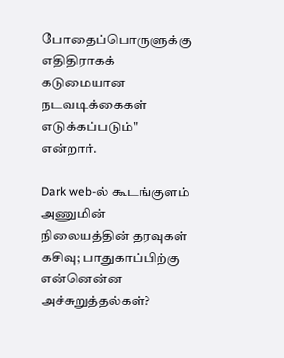போதைப்பொருளுக்கு எதிதிராகக் கடுமையான நடவடிக்கைகள் எடுக்கப்படும்" என்றார்.

Dark web-ல் கூடங்குளம் அணுமின் நிலையத்தின் தரவுகள் கசிவு; பாதுகாப்பிற்கு என்னென்ன அச்சுறுத்தல்கள்?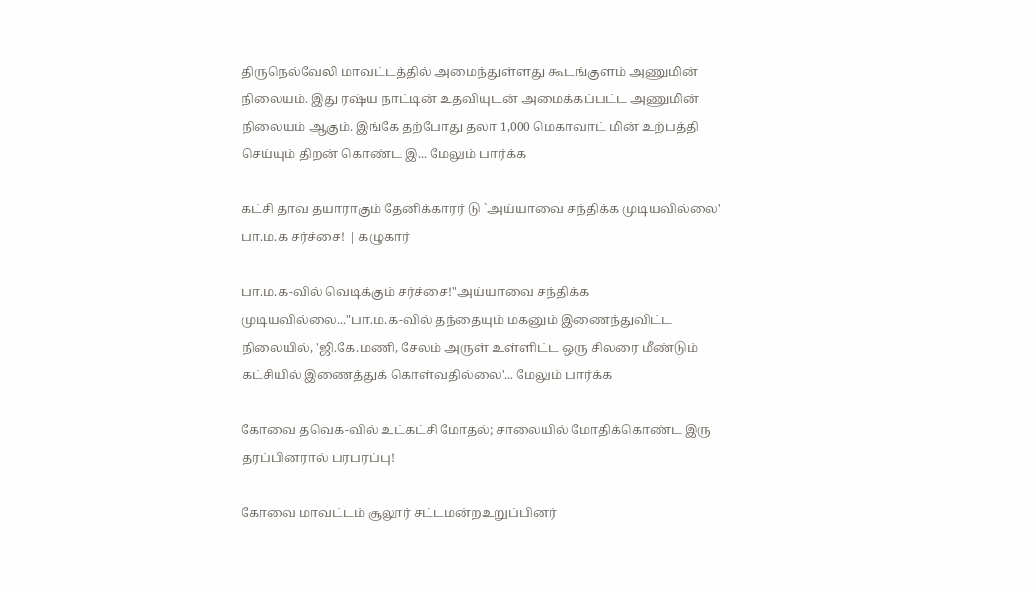திருநெல்வேலி மாவட்டத்தில் அமைந்துள்ளது கூடங்குளம் அணுமின் நிலையம். இது ரஷ்ய நாட்டின் உதவியுடன் அமைக்கப்பட்ட அணுமின் நிலையம் ஆகும். இங்கே தற்போது தலா 1,000 மெகாவாட் மின் உற்பத்தி செய்யும் திறன் கொண்ட இ... மேலும் பார்க்க

கட்சி தாவ தயாராகும் தேனிக்காரர் டு `அய்யாவை சந்திக்க முடியவில்லை' பா.ம.க சர்ச்சை! | கழுகார்

பா.ம.க-வில் வெடிக்கும் சர்ச்சை!"அய்யாவை சந்திக்க முடியவில்லை..."பா.ம.க-வில் தந்தையும் மகனும் இணைந்துவிட்ட நிலையில், 'ஜி.கே.மணி, சேலம் அருள் உள்ளிட்ட ஒரு சிலரை மீண்டும் கட்சியில் இணைத்துக் கொள்வதில்லை'... மேலும் பார்க்க

கோவை தவெக-வில் உட்கட்சி மோதல்; சாலையில் மோதிக்கொண்ட இரு தரப்பினரால் பரபரப்பு!

கோவை மாவட்டம் சூலூர் சட்டமன்றஉறுப்பினர்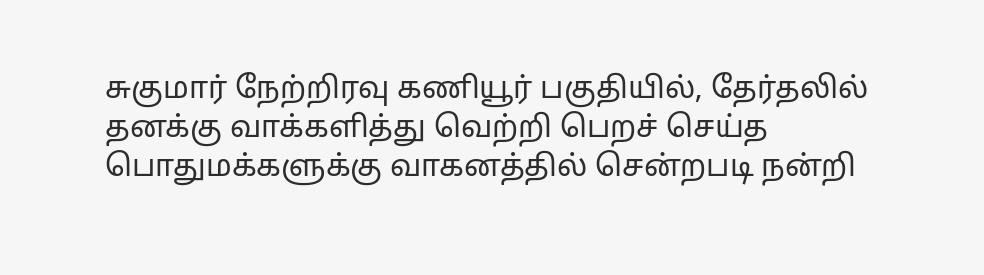சுகுமார் நேற்றிரவு கணியூர் பகுதியில், தேர்தலில் தனக்கு வாக்களித்து வெற்றி பெறச் செய்த பொதுமக்களுக்கு வாகனத்தில் சென்றபடி நன்றி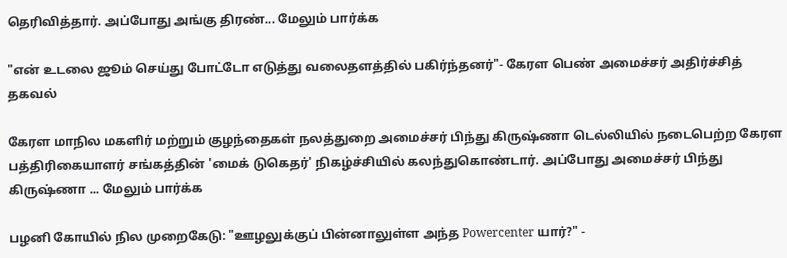தெரிவித்தார். அப்போது அங்கு திரண்... மேலும் பார்க்க

"என் உடலை ஜூம் செய்து போட்டோ எடுத்து வலைதளத்தில் பகிர்ந்தனர்"- கேரள பெண் அமைச்சர் அதிர்ச்சித் தகவல்

கேரள மாநில மகளிர் மற்றும் குழந்தைகள் நலத்துறை அமைச்சர் பிந்து கிருஷ்ணா டெல்லியில் நடைபெற்ற கேரள பத்திரிகையாளர் சங்கத்தின் 'மைக் டுகெதர்' நிகழ்ச்சியில் கலந்துகொண்டார். அப்போது அமைச்சர் பிந்து கிருஷ்ணா ... மேலும் பார்க்க

பழனி கோயில் நில முறைகேடு: "ஊழலுக்குப் பின்னாலுள்ள அந்த Powercenter யார்?" -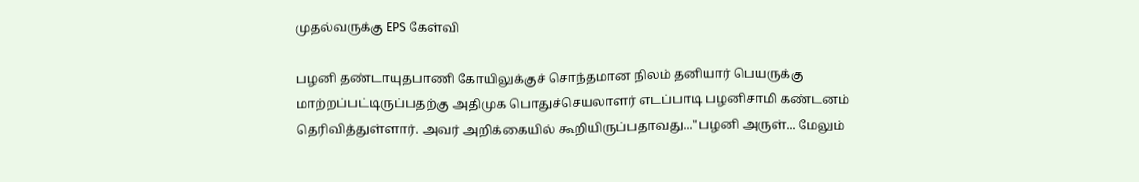முதல்வருக்கு EPS கேள்வி

பழனி தண்டாயுதபாணி கோயிலுக்குச் சொந்தமான நிலம் தனியார் பெயருக்கு மாற்றப்பட்டிருப்பதற்கு அதிமுக பொதுச்செயலாளர் எடப்பாடி பழனிசாமி கண்டனம் தெரிவித்துள்ளார். அவர் அறிக்கையில் கூறியிருப்பதாவது..."பழனி அருள்... மேலும்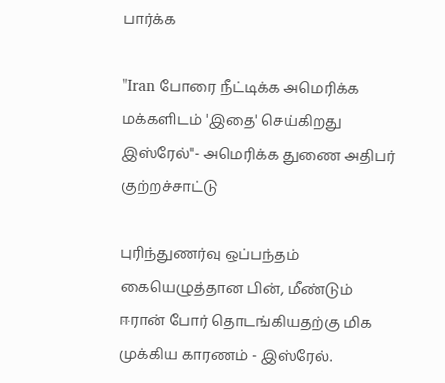பார்க்க

"Iran போரை நீட்டிக்க அமெரிக்க மக்களிடம் 'இதை' செய்கிறது இஸ்ரேல்"- அமெரிக்க துணை அதிபர் குற்றச்சாட்டு

புரிந்துணர்வு ஒப்பந்தம் கையெழுத்தான பின், மீண்டும் ஈரான் போர் தொடங்கியதற்கு மிக முக்கிய காரணம் - இஸ்ரேல்.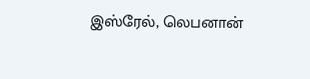இஸ்ரேல், லெபனான்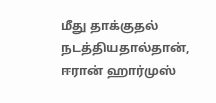மீது தாக்குதல் நடத்தியதால்தான், ஈரான் ஹார்முஸ்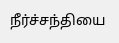நீர்ச்சந்தியை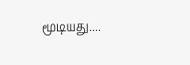மூடியது....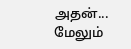அதன்... மேலும்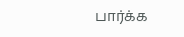பார்க்க